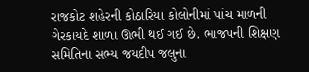રાજકોટ શહેરની કોઠારિયા કોલોનીમાં પાંચ માળની ગેરકાયદે શાળા ઊભી થઈ ગઈ છે. ભાજપની શિક્ષણ સમિતિના સભ્ય જયદીપ જલુના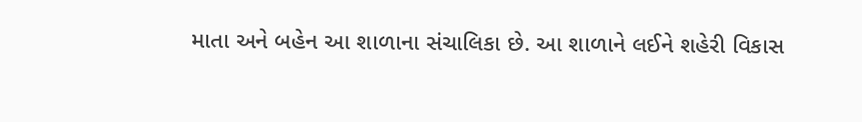માતા અને બહેન આ શાળાના સંચાલિકા છે. આ શાળાને લઈને શહેરી વિકાસ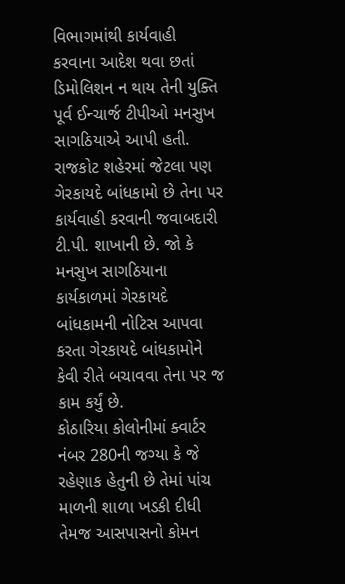વિભાગમાંથી કાર્યવાહી કરવાના આદેશ થવા છતાં ડિમોલિશન ન થાય તેની યુક્તિ પૂર્વ ઈન્ચાર્જ ટીપીઓ મનસુખ સાગઠિયાએ આપી હતી. રાજકોટ શહેરમાં જેટલા પણ ગેરકાયદે બાંધકામો છે તેના પર કાર્યવાહી કરવાની જવાબદારી ટી.પી. શાખાની છે. જો કે મનસુખ સાગઠિયાના કાર્યકાળમાં ગેરકાયદે બાંધકામની નોટિસ આપવા કરતા ગેરકાયદે બાંધકામોને કેવી રીતે બચાવવા તેના પર જ કામ કર્યું છે.
કોઠારિયા કોલોનીમાં ક્વાર્ટર નંબર 280ની જગ્યા કે જે રહેણાક હેતુની છે તેમાં પાંચ માળની શાળા ખડકી દીધી તેમજ આસપાસનો કોમન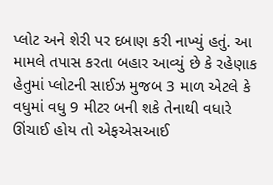પ્લોટ અને શેરી પર દબાણ કરી નાખ્યું હતું. આ મામલે તપાસ કરતા બહાર આવ્યું છે કે રહેણાક હેતુમાં પ્લોટની સાઈઝ મુજબ 3 માળ એટલે કે વધુમાં વધુ 9 મીટર બની શકે તેનાથી વધારે ઊંચાઈ હોય તો એફએસઆઈ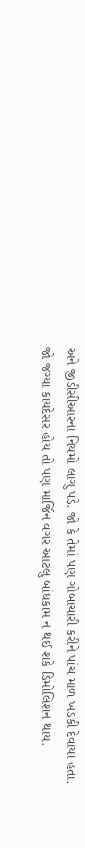અને જીડીસીઆરના નિયમો લાગુ પડે. જો કે તેમાં પણ ગોબાચારી કરીને પાંચ માળ ખડકી દેવાયા હતા.
જો જગ્યા કાયદેસર હોય તો પણ માર્જિન વગર આટલુ બાંધકામ ન થઈ શકે ડિમોલિશન થાય.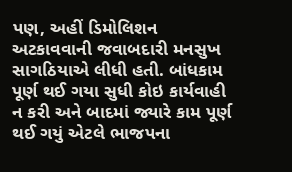પણ, અહીં ડિમોલિશન અટકાવવાની જવાબદારી મનસુખ સાગઠિયાએ લીધી હતી. બાંધકામ પૂર્ણ થઈ ગયા સુધી કોઇ કાર્યવાહી ન કરી અને બાદમાં જ્યારે કામ પૂર્ણ થઈ ગયું એટલે ભાજપના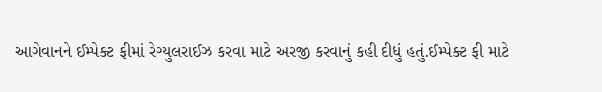આગેવાનને ઈમ્પેક્ટ ફીમાં રેગ્યુલરાઈઝ કરવા માટે અરજી કરવાનું કહી દીધું હતું.ઈમ્પેક્ટ ફી માટે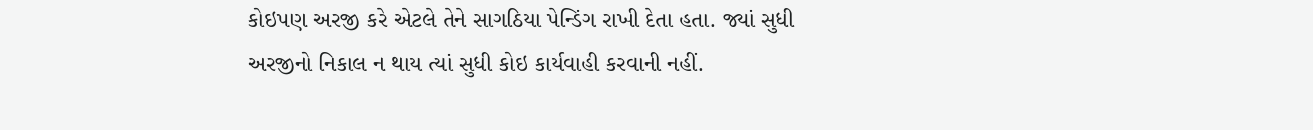કોઇપણ અરજી કરે એટલે તેને સાગઠિયા પેન્ડિંગ રાખી દેતા હતા. જ્યાં સુધી અરજીનો નિકાલ ન થાય ત્યાં સુધી કોઇ કાર્યવાહી કરવાની નહીં.